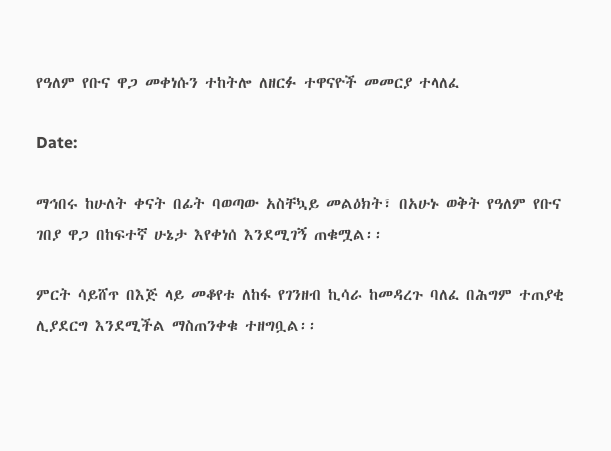የዓለም የቡና ዋጋ መቀነሱን ተከትሎ ለዘርፉ ተዋናዮች መመርያ ተላለፈ

Date:

ማኅበሩ ከሁለት ቀናት በፊት ባወጣው አስቸኳይ መልዕክት፣ በአሁኑ ወቅት የዓለም የቡና ገበያ ዋጋ በከፍተኛ ሁኔታ እየቀነሰ እንደሚገኝ ጠቁሟል፡፡

ምርት ሳይሸጥ በእጅ ላይ መቆየቱ ለከፋ የገንዘብ ኪሳራ ከመዳረጉ ባለፈ በሕግም ተጠያቂ ሊያደርግ እንደሚችል ማስጠንቀቁ ተዘግቧል፡፡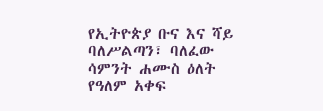የኢትዮጵያ ቡና እና ሻይ ባለሥልጣን፣ ባለፈው ሳምንት ሐሙስ ዕለት የዓለም አቀፍ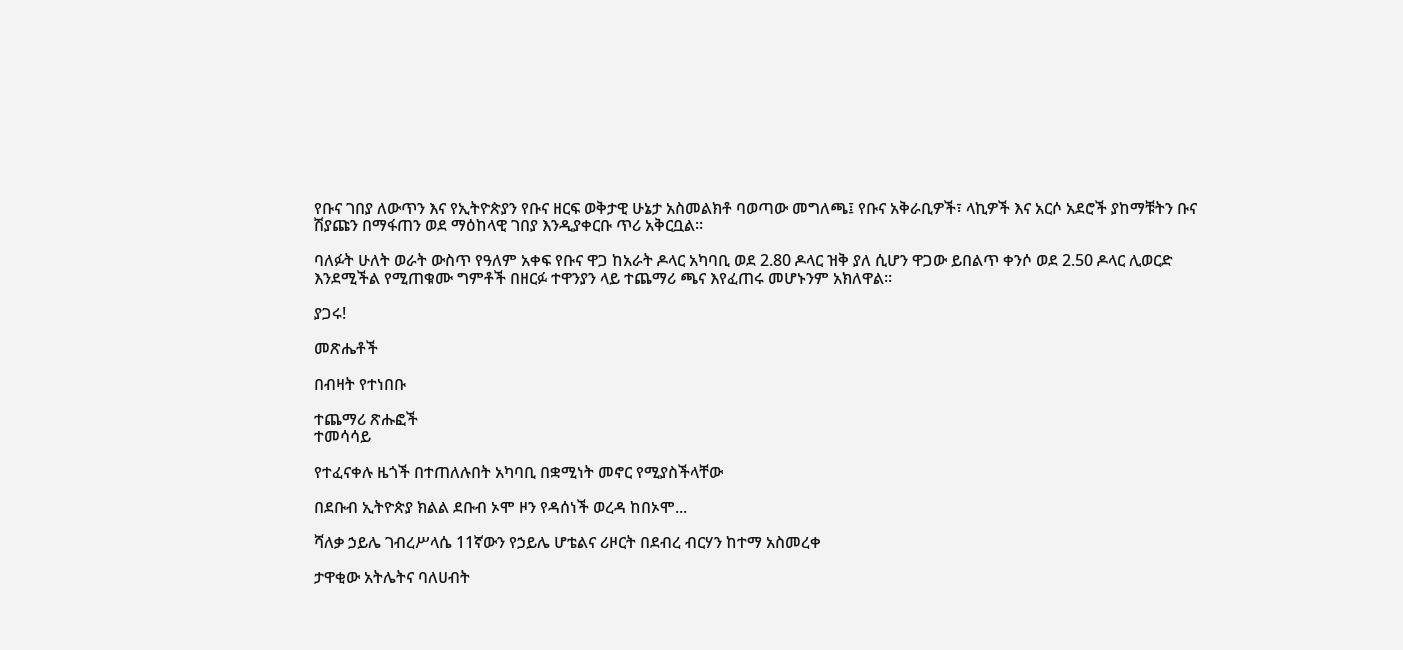የቡና ገበያ ለውጥን እና የኢትዮጵያን የቡና ዘርፍ ወቅታዊ ሁኔታ አስመልክቶ ባወጣው መግለጫ፤ የቡና አቅራቢዎች፣ ላኪዎች እና አርሶ አደሮች ያከማቹትን ቡና ሽያጩን በማፋጠን ወደ ማዕከላዊ ገበያ እንዲያቀርቡ ጥሪ አቅርቧል።

ባለፉት ሁለት ወራት ውስጥ የዓለም አቀፍ የቡና ዋጋ ከአራት ዶላር አካባቢ ወደ 2.80 ዶላር ዝቅ ያለ ሲሆን ዋጋው ይበልጥ ቀንሶ ወደ 2.50 ዶላር ሊወርድ እንደሚችል የሚጠቁሙ ግምቶች በዘርፉ ተዋንያን ላይ ተጨማሪ ጫና እየፈጠሩ መሆኑንም አክለዋል።

ያጋሩ!

መጽሔቶች

በብዛት የተነበቡ

ተጨማሪ ጽሑፎች
ተመሳሳይ

የተፈናቀሉ ዜጎች በተጠለሉበት አካባቢ በቋሚነት መኖር የሚያስችላቸው

በደቡብ ኢትዮጵያ ክልል ደቡብ ኦሞ ዞን የዳሰነች ወረዳ ከበኦሞ...

ሻለቃ ኃይሌ ገብረሥላሴ 11ኛውን የኃይሌ ሆቴልና ሪዞርት በደብረ ብርሃን ከተማ አስመረቀ

ታዋቂው አትሌትና ባለሀብት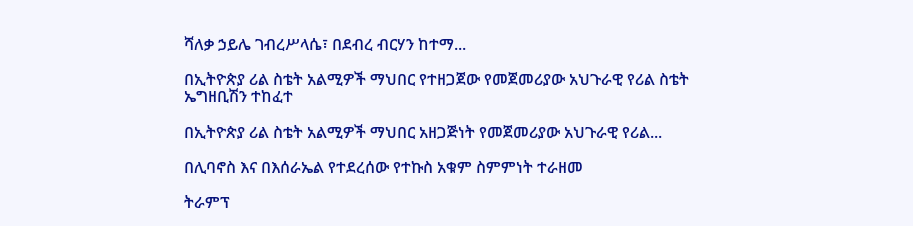ሻለቃ ኃይሌ ገብረሥላሴ፣ በደብረ ብርሃን ከተማ...

በኢትዮጵያ ሪል ስቴት አልሚዎች ማህበር የተዘጋጀው የመጀመሪያው አህጉራዊ የሪል ስቴት ኤግዘቢሽን ተከፈተ

በኢትዮጵያ ሪል ስቴት አልሚዎች ማህበር አዘጋጅነት የመጀመሪያው አህጉራዊ የሪል...

በሊባኖስ እና በእሰራኤል የተደረሰው የተኩስ አቁም ስምምነት ተራዘመ

ትራምፕ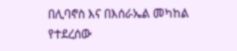በሊባኖስ እና በእሰራኤል መካከል የተደረሰው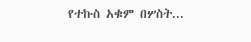የተኩስ አቁም በሦስት...